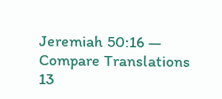Jeremiah 50:16 — Compare Translations
13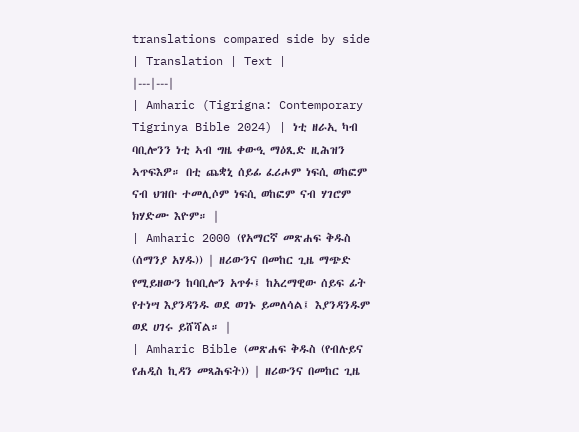translations compared side by side
| Translation | Text |
|---|---|
| Amharic (Tigrigna: Contemporary Tigrinya Bible 2024) | ነቲ ዘራኢ ካብ ባቢሎንን ነቲ ኣብ ግዜ ቀውዒ ማዕጺድ ዚሕዝን ኣጥፍእዎ። በቲ ጨቋኒ ሰይፊ ፈሪሖም ነፍሲ ወከፎም ናብ ህዝቡ ተመሊሶም ነፍሲ ወከፎም ናብ ሃገሮም ክሃድሙ እዮም። |
| Amharic 2000 (የአማርኛ መጽሐፍ ቅዱስ (ሰማንያ አሃዱ)) | ዘሪውንና በመከር ጊዜ ማጭድ የሚይዘውን ከባቢሎን አጥፉ፤ ከአረማዊው ሰይፍ ፊት የተነሣ እያንዳንዱ ወደ ወገኑ ይመለሳል፤ እያንዳንዱም ወደ ሀገሩ ይሸሻል። |
| Amharic Bible (መጽሐፍ ቅዱስ (የብሉይና የሐዲስ ኪዳን መጻሕፍት)) | ዘሪውንና በመከር ጊዜ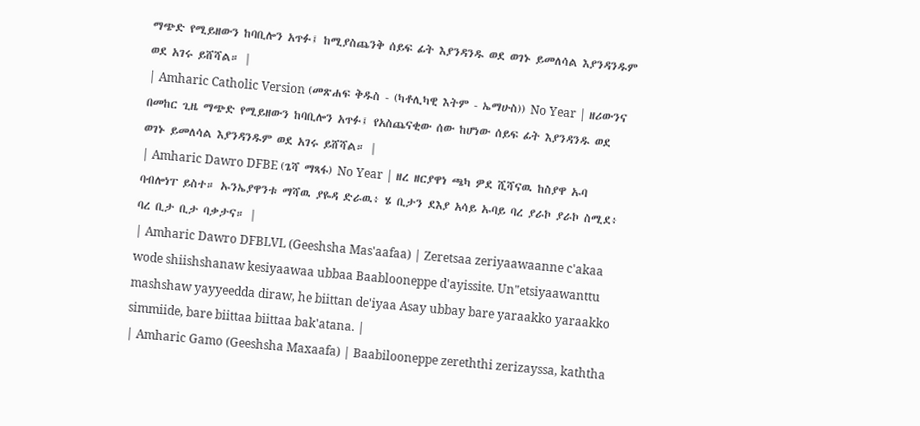ማጭድ የሚይዘውን ከባቢሎን አጥፉ፤ ከሚያስጨንቅ ሰይፍ ፊት እያንዳንዱ ወደ ወገኑ ይመለሳል እያንዳንዱም ወደ አገሩ ይሸሻል። |
| Amharic Catholic Version (መጽሐፍ ቅዱስ - (ካቶሊካዊ እትም - ኤማሁስ)) No Year | ዘሪውንና በመከር ጊዜ ማጭድ የሚይዘውን ከባቢሎን አጥፉ፤ የአስጨናቂው ሰው ከሆነው ሰይፍ ፊት እያንዳንዱ ወደ ወገኑ ይመለሳል እያንዳንዱም ወደ አገሩ ይሸሻል። |
| Amharic Dawro DFBE (ጌሻ ማጻፋ) No Year | ዘረ ዘርያዋነ ጫካ ዎደ ሺሻናዉ ከስያዋ ኡባ ባብሎነፐ ይስተ። ኡንኤያዋንቱ ማሻዉ ያዬዳ ድራዉ፥ ሄ ቢታን ደእያ አሳይ ኡባይ ባረ ያራኮ ያራኮ ስሚደ፥ ባረ ቢታ ቢታ ባቃታና። |
| Amharic Dawro DFBLVL (Geeshsha Mas'aafaa) | Zeretsaa zeriyaawaanne c'akaa wode shiishshanaw kesiyaawaa ubbaa Baablooneppe d'ayissite. Un"etsiyaawanttu mashshaw yayyeedda diraw, he biittan de'iyaa Asay ubbay bare yaraakko yaraakko simmiide, bare biittaa biittaa bak'atana. |
| Amharic Gamo (Geeshsha Maxaafa) | Baabilooneppe zereththi zerizayssa, kaththa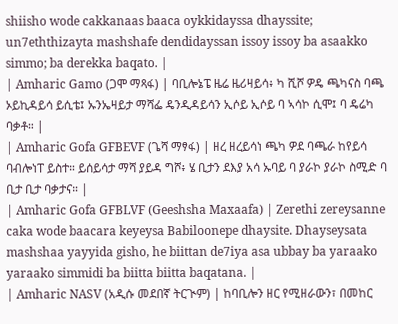shiisho wode cakkanaas baaca oykkidayssa dhayssite; un7eththizayta mashshafe dendidayssan issoy issoy ba asaakko simmo; ba derekka baqato. |
| Amharic Gamo (ጋሞ ማጻፋ) | ባቢሎኔፔ ዜሬ ዜሪዛይሳ፥ ካ ሺሾ ዎዴ ጫካናስ ባጫ ኦይኪዳይሳ ይሲቴ፤ ኡንኤዛይታ ማሻፌ ዴንዲዳይሳን ኢሶይ ኢሶይ ባ ኣሳኮ ሲሞ፤ ባ ዴሬካ ባቃቶ። |
| Amharic Gofa GFBEVF (ጌሻ ማፃፋ) | ዘረ ዘረይሳነ ጫካ ዎደ ባጫራ ከየይሳ ባብሎነፐ ይስተ። ይሰይሳታ ማሻ ያይዳ ግሾ፥ ሄ ቢታን ደእያ አሳ ኡባይ ባ ያራኮ ያራኮ ስሚድ ባ ቢታ ቢታ ባቃታና። |
| Amharic Gofa GFBLVF (Geeshsha Maxaafa) | Zerethi zereysanne caka wode baacara keyeysa Babiloonepe dhaysite. Dhayseysata mashshaa yayyida gisho, he biittan de7iya asa ubbay ba yaraako yaraako simmidi ba biitta biitta baqatana. |
| Amharic NASV (አዲሱ መደበኛ ትርጒም) | ከባቢሎን ዘር የሚዘራውን፣ በመከር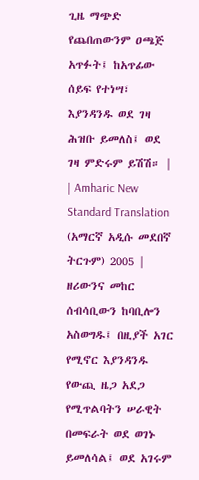ጊዜ ማጭድ የጨበጠውንም ዐጫጅ አጥፉት፤ ከአጥፊው ሰይፍ የተነሣ፣ እያንዳንዱ ወደ ገዛ ሕዝቡ ይመለስ፤ ወደ ገዛ ምድሩም ይሽሽ። |
| Amharic New Standard Translation (አማርኛ አዲሱ መደበኛ ትርጉም) 2005 | ዘሪውንና መከር ሰብሳቢውን ከባቢሎን አስወግዱ፤ በዚያች አገር የሚኖር እያንዳንዱ የውጪ ዜጋ አደጋ የሚጥልባትን ሠራዊት በመፍራት ወደ ወገኑ ይመለሳል፤ ወደ አገሩም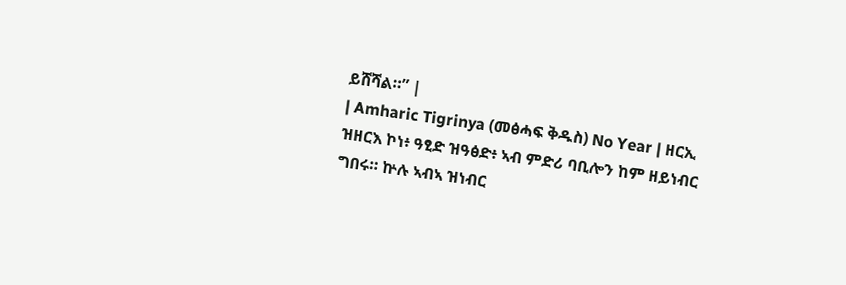ይሸሻል።” |
| Amharic Tigrinya (መፅሓፍ ቅዱስ) No Year | ዘርኢ ዝዘርእ ኮነ፥ ዓፂድ ዝዓፅድ፥ ኣብ ምድሪ ባቢሎን ከም ዘይነብር ግበሩ። ኵሉ ኣብኣ ዝነብር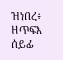ዝነበረ፥ ዘጥፍእ ሰይፊ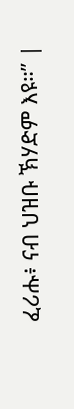ፈሪሑ፥ ናብ ህዝቡ ኽሃድም እዩ።” |